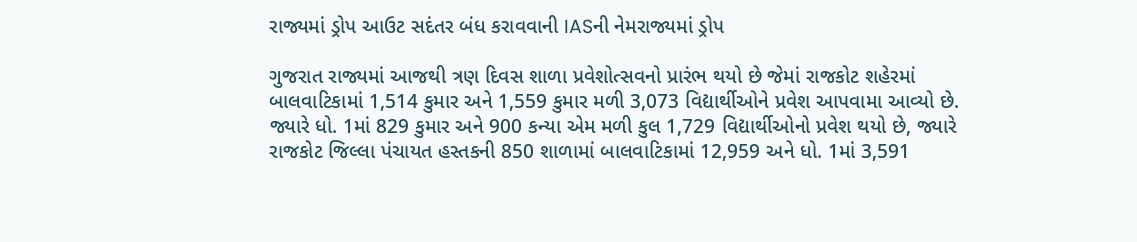રાજ્યમાં ડ્રોપ આઉટ સદંતર બંધ કરાવવાની IASની નેમરાજ્યમાં ડ્રોપ

ગુજરાત રાજ્યમાં આજથી ત્રણ દિવસ શાળા પ્રવેશોત્સવનો પ્રારંભ થયો છે જેમાં રાજકોટ શહેરમાં બાલવાટિકામાં 1,514 કુમાર અને 1,559 કુમાર મળી 3,073 વિદ્યાર્થીઓને પ્રવેશ આપવામા આવ્યો છે. જ્યારે ધો. 1માં 829 કુમાર અને 900 કન્યા એમ મળી કુલ 1,729 વિદ્યાર્થીઓનો પ્રવેશ થયો છે, જ્યારે રાજકોટ જિલ્લા પંચાયત હસ્તકની 850 શાળામાં બાલવાટિકામાં 12,959 અને ધો. 1માં 3,591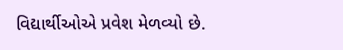વિદ્યાર્થીઓએ પ્રવેશ મેળવ્યો છે.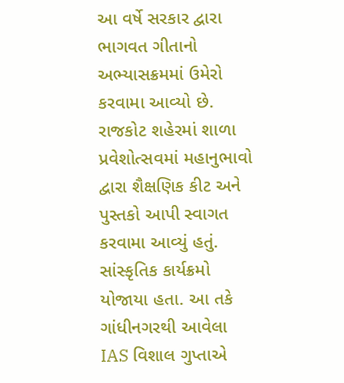આ વર્ષે સરકાર દ્વારા ભાગવત ગીતાનો અભ્યાસક્રમમાં ઉમેરો કરવામા આવ્યો છે. રાજકોટ શહેરમાં શાળા પ્રવેશોત્સવમાં મહાનુભાવો દ્વારા શૈક્ષણિક કીટ અને પુસ્તકો આપી સ્વાગત કરવામા આવ્યું હતું. સાંસ્કૃતિક કાર્યક્રમો યોજાયા હતા. આ તકે ગાંધીનગરથી આવેલા IAS વિશાલ ગુપ્તાએ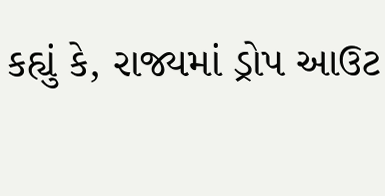કહ્યું કે, રાજ્યમાં ડ્રોપ આઉટ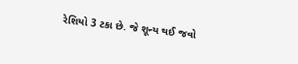રેશિયો 3 ટકા છે. જે શૂન્ય થઈ જવો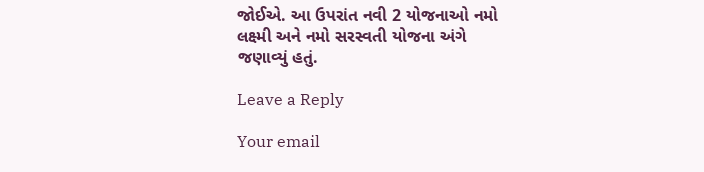જોઈએ. આ ઉપરાંત નવી 2 યોજનાઓ નમો લક્ષ્મી અને નમો સરસ્વતી યોજના અંગે જણાવ્યું હતું.

Leave a Reply

Your email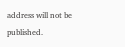address will not be published.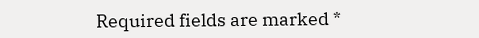Required fields are marked *